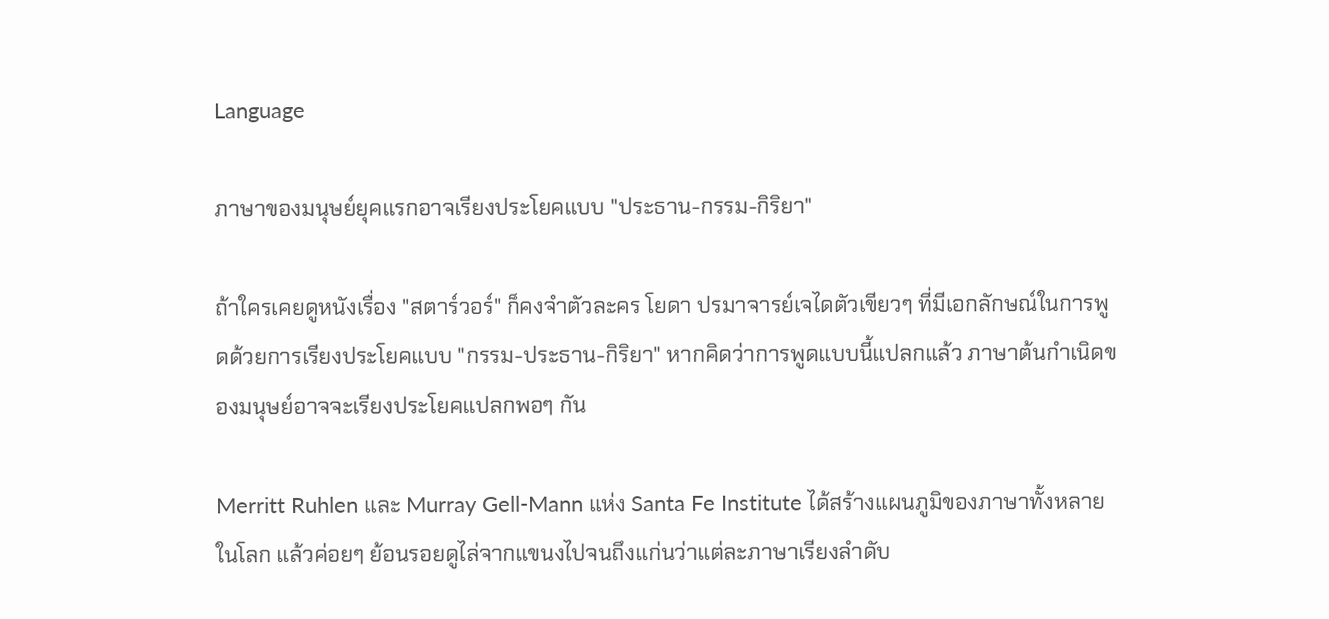Language

ภาษาของมนุษย์ยุคแรกอาจเรียงประโยคแบบ "ประธาน-กรรม-กิริยา"

ถ้าใครเคยดูหนังเรื่อง "สตาร์วอร์" ก็คงจำตัวละคร โยดา ปรมาจารย์เจไดตัวเขียวๆ ที่มีเอกลักษณ์ในการพูดด้วยการเรียงประโยคแบบ "กรรม-ประธาน-กิริยา" หากคิดว่าการพูดแบบนี้แปลกแล้ว ภาษาต้นกำเนิดของมนุษย์อาจจะเรียงประโยคแปลกพอๆ กัน

Merritt Ruhlen และ Murray Gell-Mann แห่ง Santa Fe Institute ได้สร้างแผนภูมิของภาษาทั้งหลายในโลก แล้วค่อยๆ ย้อนรอยดูไล่จากแขนงไปจนถึงแก่นว่าแต่ละภาษาเรียงลำดับ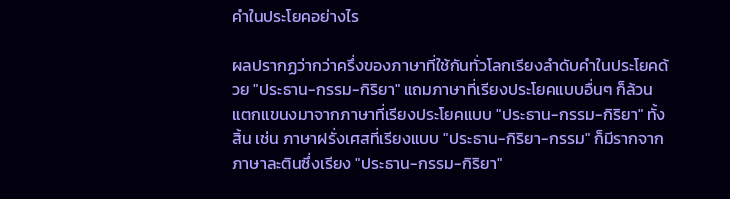คำในประโยคอย่างไร

ผลปรากฏว่ากว่าครึ่งของภาษาที่ใช้กันทั่วโลกเรียงลำดับคำในประโยคด้วย "ประธาน-กรรม-กิริยา" แถมภาษาที่เรียงประโยคแบบอื่นๆ ก็ล้วนแตกแขนงมาจากภาษาที่เรียงประโยคแบบ "ประธาน-กรรม-กิริยา" ทั้งสิ้น เช่น ภาษาฝรั่งเศสที่เรียงแบบ "ประธาน-กิริยา-กรรม" ก็มีรากจากภาษาละตินซึ่งเรียง "ประธาน-กรรม-กิริยา"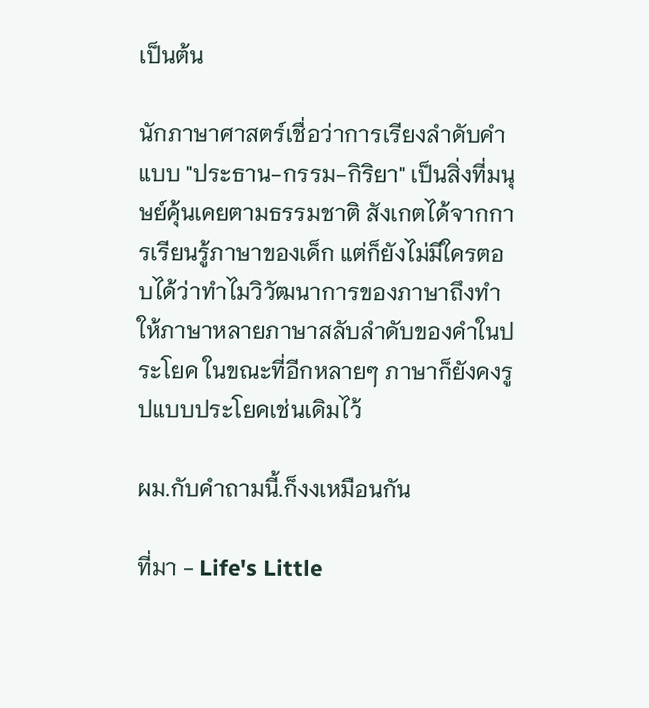เป็นต้น

นักภาษาศาสตร์เชื่อว่าการเรียงลำดับคำแบบ "ประธาน-กรรม-กิริยา" เป็นสิ่งที่มนุษย์คุ้นเคยตามธรรมชาติ สังเกตได้จากการเรียนรู้ภาษาของเด็ก แต่ก็ยังไม่มีใครตอบได้ว่าทำไมวิวัฒนาการของภาษาถึงทำให้ภาษาหลายภาษาสลับลำดับของคำในประโยค ในขณะที่อีกหลายๆ ภาษาก็ยังคงรูปแบบประโยคเช่นเดิมไว้

ผม.กับคำถามนี้.ก็งงเหมือนกัน

ที่มา - Life's Little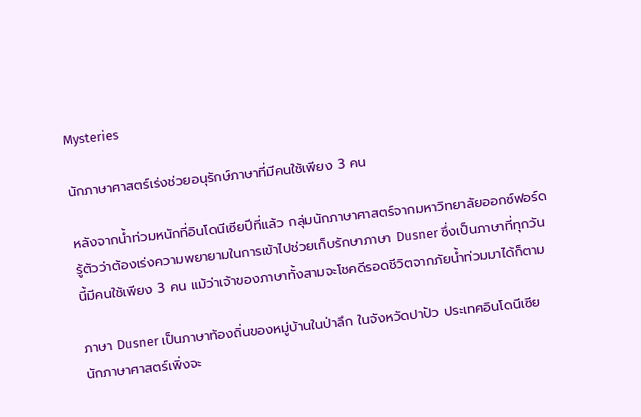Mysteries

นักภาษาศาสตร์เร่งช่วยอนุรักษ์ภาษาที่มีคนใช้เพียง 3 คน

หลังจากน้ำท่วมหนักที่อินโดนีเซียปีที่แล้ว กลุ่มนักภาษาศาสตร์จากมหาวิทยาลัยออกซ์ฟอร์ดรู้ตัวว่าต้องเร่งความพยายามในการเข้าไปช่วยเก็บรักษาภาษา Dusner ซึ่งเป็นภาษาที่ทุกวันนี้มีคนใช้เพียง 3 คน แม้ว่าเจ้าของภาษาทั้งสามจะโชคดีรอดชีวิตจากภัยน้ำท่วมมาได้ก็ตาม

ภาษา Dusner เป็นภาษาท้องถิ่นของหมู่บ้านในป่าลึก ในจังหวัดปาปัว ประเทศอินโดนีเซีย นักภาษาศาสตร์เพิ่งจะ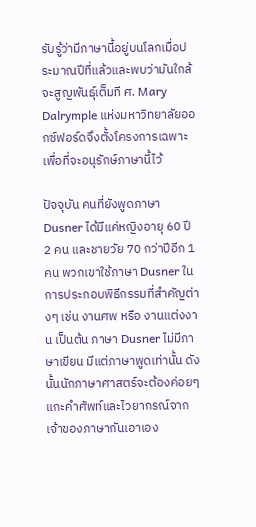รับรู้ว่ามีภาษานี้อยู่บนโลกเมื่อประมาณปีที่แล้วและพบว่ามันใกล้จะสูญพันธุ์เต็มที ศ. Mary Dalrymple แห่งมหาวิทยาลัยออกซ์ฟอร์ดจึงตั้งโครงการเฉพาะเพื่อที่จะอนุรักษ์ภาษานี้ไว้

ปัจจุบัน คนที่ยังพูดภาษา Dusner ได้มีแค่หญิงอายุ 60 ปี 2 คน และชายวัย 70 กว่าปีอีก 1 คน พวกเขาใช้ภาษา Dusner ในการประกอบพิธีกรรมที่สำคัญต่างๆ เช่น งานศพ หรือ งานแต่งงาน เป็นต้น ภาษา Dusner ไม่มีภาษาเขียน มีแต่ภาษาพูดเท่านั้น ดังนั้นนักภาษาศาสตร์จะต้องค่อยๆ แกะคำศัพท์และไวยากรณ์จากเจ้าของภาษากันเอาเอง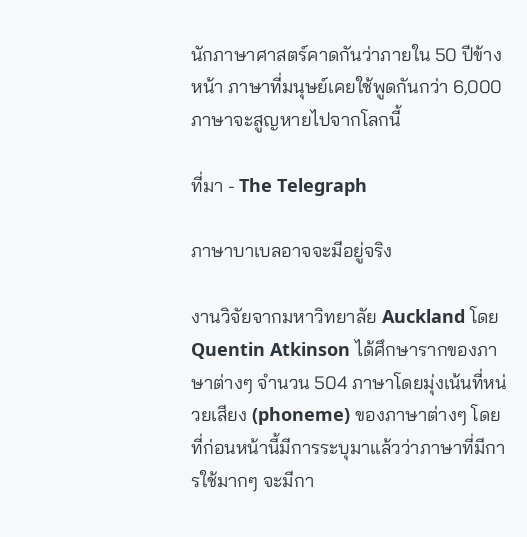นักภาษาศาสตร์คาดกันว่าภายใน 50 ปีข้างหน้า ภาษาที่มนุษย์เคยใช้พูดกันกว่า 6,000 ภาษาจะสูญหายไปจากโลกนี้

ที่มา - The Telegraph

ภาษาบาเบลอาจจะมีอยู่จริง

งานวิจัยจากมหาวิทยาลัย Auckland โดย Quentin Atkinson ได้ศึกษารากของภาษาต่างๆ จำนวน 504 ภาษาโดยมุ่งเน้นที่หน่วยเสียง (phoneme) ของภาษาต่างๆ โดยที่ก่อนหน้านี้มีการระบุมาแล้วว่าภาษาที่มีการใช้มากๆ จะมีกา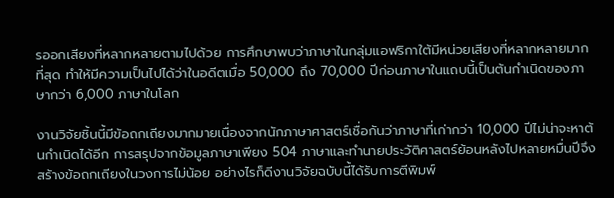รออกเสียงที่หลากหลายตามไปด้วย การศึกษาพบว่าภาษาในกลุ่มแอฟริกาใต้มีหน่วยเสียงที่หลากหลายมากที่สุด ทำให้มีความเป็นไปได้ว่าในอดีตเมื่อ 50,000 ถึง 70,000 ปีก่อนภาษาในแถบนี้เป็นต้นกำเนิดของภาษากว่า 6,000 ภาษาในโลก

งานวิจัยชิ้นนี้มีข้อถกเถียงมากมายเนื่องจากนักภาษาศาสตร์เชื่อกันว่าภาษาที่เก่ากว่า 10,000 ปีไม่น่าจะหาต้นกำเนิดได้อีก การสรุปจากข้อมูลภาษาเพียง 504 ภาษาและทำนายประวัติศาสตร์ย้อนหลังไปหลายหมื่นปีจึงสร้างข้อถกเถียงในวงการไม่น้อย อย่างไรก็ดีงานวิจัยฉบับนี้ได้รับการตีพิมพ์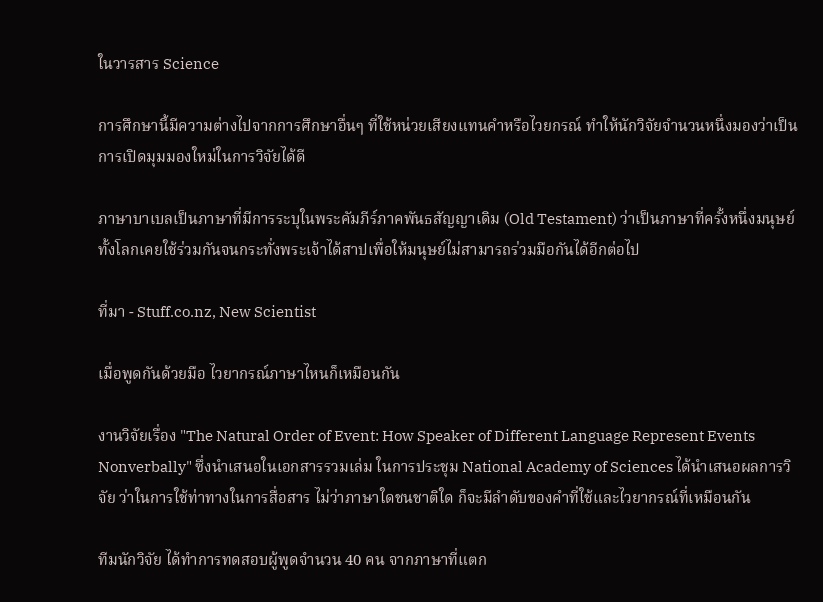ในวารสาร Science

การศึกษานี้มีความต่างไปจากการศึกษาอื่นๆ ที่ใช้หน่วยเสียงแทนคำหรือไวยกรณ์ ทำให้นักวิจัยจำนวนหนึ่งมองว่าเป็นการเปิดมุมมองใหม่ในการวิจัยได้ดี

ภาษาบาเบลเป็นภาษาที่มีการระบุในพระคัมภีร์ภาคพันธสัญญาเดิม (Old Testament) ว่าเป็นภาษาที่ครั้งหนึ่งมนุษย์ทั้งโลกเคยใช้ร่วมกันจนกระทั่งพระเจ้าได้สาปเพื่อให้มนุษย์ไม่สามารถร่วมมือกันได้อีกต่อไป

ที่มา - Stuff.co.nz, New Scientist

เมื่อพูดกันด้วยมือ ไวยากรณ์ภาษาไหนก็เหมือนกัน

งานวิจัยเรื่อง "The Natural Order of Event: How Speaker of Different Language Represent Events Nonverbally" ซึ่งนำเสนอในเอกสารรวมเล่ม ในการประชุม National Academy of Sciences ได้นำเสนอผลการวิจัย ว่าในการใช้ท่าทางในการสื่อสาร ไม่ว่าภาษาใดชนชาติใด ก็จะมีลำดับของคำที่ใช้และไวยากรณ์ที่เหมือนกัน

ทีมนักวิจัย ได้ทำการทดสอบผู้พูดจำนวน 40 คน จากภาษาที่แตก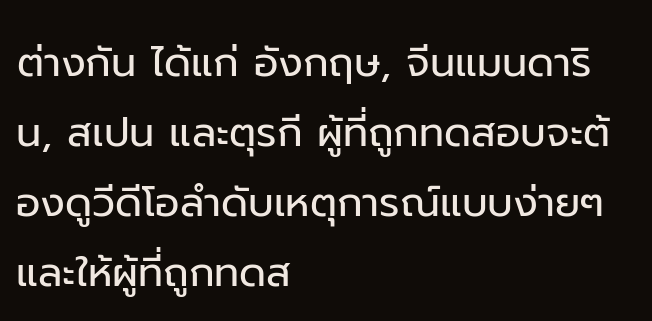ต่างกัน ได้แก่ อังกฤษ, จีนแมนดาริน, สเปน และตุรกี ผู้ที่ถูกทดสอบจะต้องดูวีดีโอลำดับเหตุการณ์แบบง่ายๆ และให้ผู้ที่ถูกทดส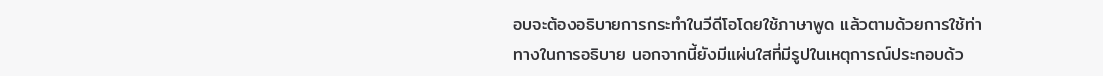อบจะต้องอธิบายการกระทำในวีดีโอโดยใช้ภาษาพูด แล้วตามด้วยการใช้ท่าทางในการอธิบาย นอกจากนี้ยังมีแผ่นใสที่มีรูปในเหตุการณ์ประกอบด้ว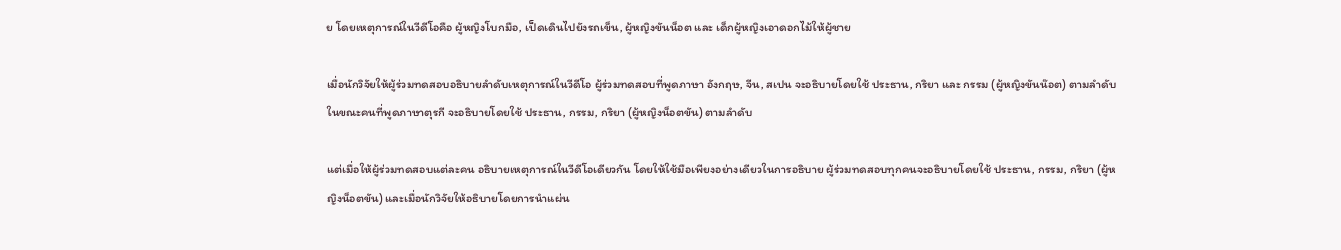ย โดยเหตุการณ์ในวีดีโอคือ ผู้หญิงโบกมือ, เป็ดเดินไปยังรถเข็น, ผู้หญิงขันน็อต และ เด็กผู้หญิงเอาดอกไม้ให้ผู้ชาย

เมื่อนักวิจัยให้ผู้ร่วมทดสอบอธิบายลำดับเหตุการณ์ในวีดีโอ ผู้ร่วมทดสอบที่พูดภาษา อังกฤษ, จีน, สเปน จะอธิบายโดยใช้ ประธาน, กริยา และ กรรม (ผู้หญิงขันน๊อต) ตามลำดับ ในขณะคนที่พูดภาษาตุรกี จะอธิบายโดยใช้ ประธาน, กรรม, กริยา (ผู้หญิงน็อตขัน) ตามลำดับ

แต่เมื่อให้ผู้ร่วมทดสอบแต่ละคน อธิบายเหตุการณ์ในวีดีโอเดียวกัน โดยให้ใช้มือเพียงอย่างเดียวในการอธิบาย ผู้ร่วมทดสอบทุกคนจะอธิบายโดยใช้ ประธาน, กรรม, กริยา (ผู้หญิงน็อตขัน) และเมื่อนักวิจัยให้อธิบายโดยการนำแผ่น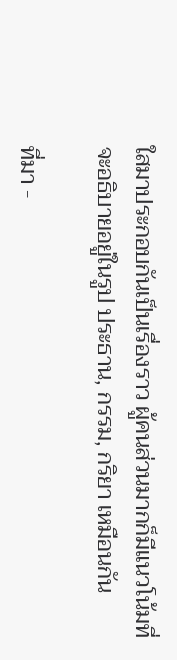ใสมาประกอบกันเป็นเรื่องราว ผู้คนส่วนมากก็มีแนวโน้มที่จะอธิบายอยู่ในรูป ประธาน, กรรม, กริยา เหมือนกัน

ที่มา -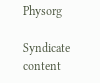Physorg

Syndicate content